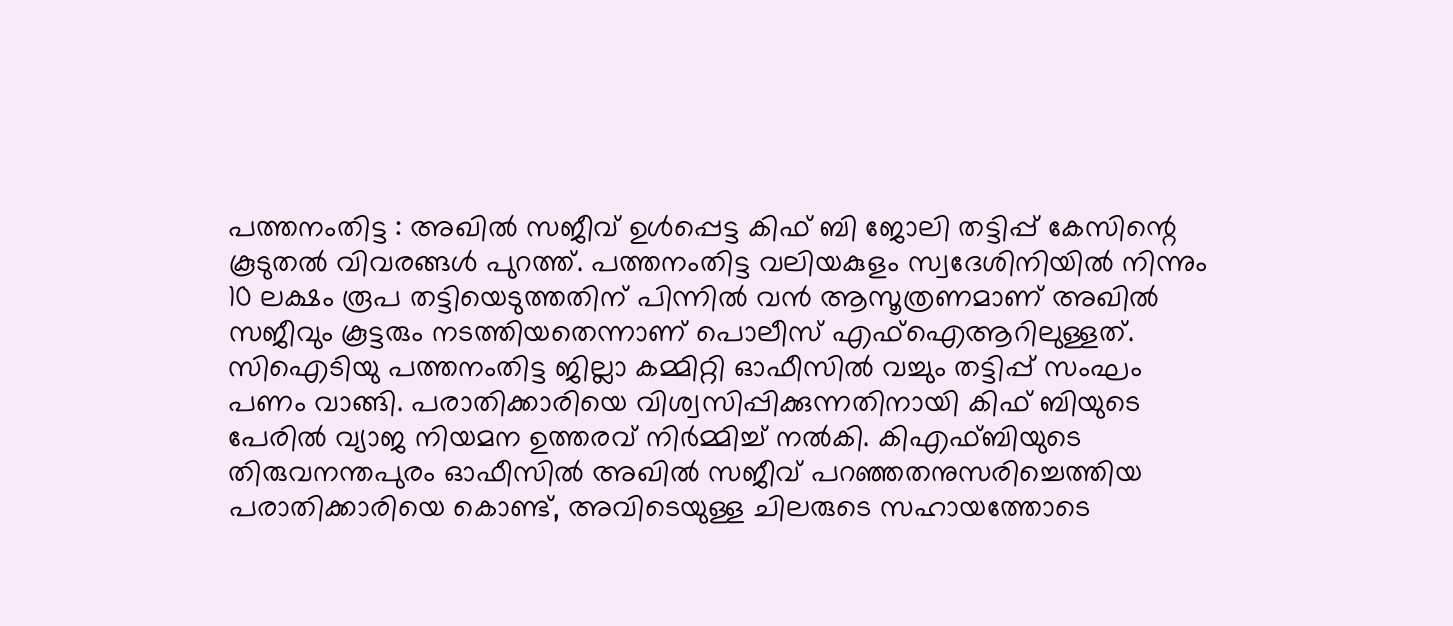പത്തനംതിട്ട : അഖിൽ സജീവ് ഉൾപ്പെട്ട കിഫ് ബി ജോലി തട്ടിപ്പ് കേസിന്റെ കൂടുതൽ വിവരങ്ങൾ പുറത്ത്. പത്തനംതിട്ട വലിയകുളം സ്വദേശിനിയിൽ നിന്നും 10 ലക്ഷം രൂപ തട്ടിയെടുത്തതിന് പിന്നിൽ വൻ ആസൂത്രണമാണ് അഖിൽ സജീവും കൂട്ടരും നടത്തിയതെന്നാണ് പൊലീസ് എഫ്ഐആറിലുള്ളത്. സിഐടിയു പത്തനംതിട്ട ജില്ലാ കമ്മിറ്റി ഓഫീസിൽ വച്ചും തട്ടിപ്പ് സംഘം പണം വാങ്ങി. പരാതിക്കാരിയെ വിശ്വസിപ്പിക്കുന്നതിനായി കിഫ് ബിയുടെ പേരിൽ വ്യാജ നിയമന ഉത്തരവ് നിർമ്മിച്ച് നൽകി. കിഎഫ്ബിയുടെ തിരുവനന്തപുരം ഓഫീസിൽ അഖിൽ സജീവ് പറഞ്ഞതനുസരിച്ചെത്തിയ പരാതിക്കാരിയെ കൊണ്ട്, അവിടെയുള്ള ചിലരുടെ സഹായത്തോടെ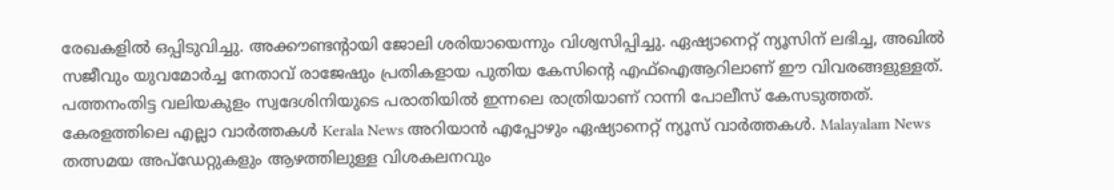രേഖകളിൽ ഒപ്പിടുവിച്ചു. അക്കൗണ്ടന്റായി ജോലി ശരിയായെന്നും വിശ്വസിപ്പിച്ചു. ഏഷ്യാനെറ്റ് ന്യൂസിന് ലഭിച്ച, അഖിൽ സജീവും യുവമോർച്ച നേതാവ് രാജേഷും പ്രതികളായ പുതിയ കേസിന്റെ എഫ്ഐആറിലാണ് ഈ വിവരങ്ങളുള്ളത്. പത്തനംതിട്ട വലിയകുളം സ്വദേശിനിയുടെ പരാതിയിൽ ഇന്നലെ രാത്രിയാണ് റാന്നി പോലീസ് കേസടുത്തത്.
കേരളത്തിലെ എല്ലാ വാർത്തകൾ Kerala News അറിയാൻ എപ്പോഴും ഏഷ്യാനെറ്റ് ന്യൂസ് വാർത്തകൾ. Malayalam News തത്സമയ അപ്ഡേറ്റുകളും ആഴത്തിലുള്ള വിശകലനവും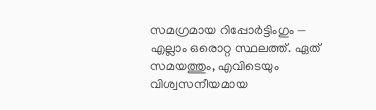സമഗ്രമായ റിപ്പോർട്ടിംഗും — എല്ലാം ഒരൊറ്റ സ്ഥലത്ത്. ഏത് സമയത്തും, എവിടെയും വിശ്വസനീയമായ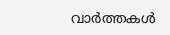വാർത്തകൾ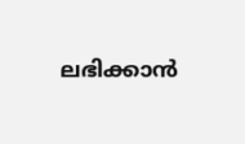ലഭിക്കാൻ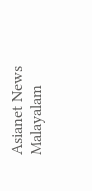Asianet News Malayalam